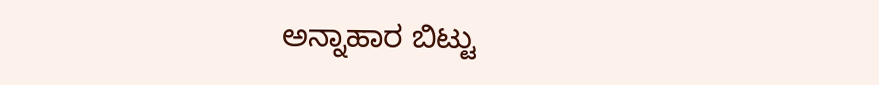ಅನ್ನಾಹಾರ ಬಿಟ್ಟು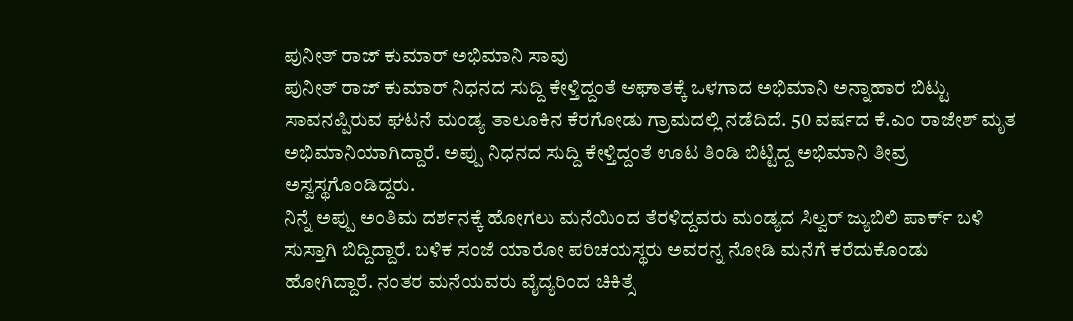ಪುನೀತ್ ರಾಜ್ ಕುಮಾರ್ ಅಭಿಮಾನಿ ಸಾವು
ಪುನೀತ್ ರಾಜ್ ಕುಮಾರ್ ನಿಧನದ ಸುದ್ದಿ ಕೇಳ್ತಿದ್ದಂತೆ ಆಘಾತಕ್ಕೆ ಒಳಗಾದ ಅಭಿಮಾನಿ ಅನ್ನಾಹಾರ ಬಿಟ್ಟು ಸಾವನಪ್ಪಿರುವ ಘಟನೆ ಮಂಡ್ಯ ತಾಲೂಕಿನ ಕೆರಗೋಡು ಗ್ರಾಮದಲ್ಲಿ ನಡೆದಿದೆ. 50 ವರ್ಷದ ಕೆ.ಎಂ ರಾಜೇಶ್ ಮೃತ ಅಭಿಮಾನಿಯಾಗಿದ್ದಾರೆ. ಅಪ್ಪು ನಿಧನದ ಸುದ್ದಿ ಕೇಳ್ತಿದ್ದಂತೆ ಊಟ ತಿಂಡಿ ಬಿಟ್ಟಿದ್ದ ಅಭಿಮಾನಿ ತೀವ್ರ ಅಸ್ವಸ್ಥಗೊಂಡಿದ್ದರು.
ನಿನ್ನೆ ಅಪ್ಪು ಅಂತಿಮ ದರ್ಶನಕ್ಕೆ ಹೋಗಲು ಮನೆಯಿಂದ ತೆರಳಿದ್ದವರು ಮಂಡ್ಯದ ಸಿಲ್ವರ್ ಜ್ಯುಬಿಲಿ ಪಾರ್ಕ್ ಬಳಿ ಸುಸ್ತಾಗಿ ಬಿದ್ದಿದ್ದಾರೆ. ಬಳಿಕ ಸಂಜೆ ಯಾರೋ ಪರಿಚಯಸ್ಥರು ಅವರನ್ನ ನೋಡಿ ಮನೆಗೆ ಕರೆದುಕೊಂಡು ಹೋಗಿದ್ದಾರೆ. ನಂತರ ಮನೆಯವರು ವೈದ್ಯರಿಂದ ಚಿಕಿತ್ಸೆ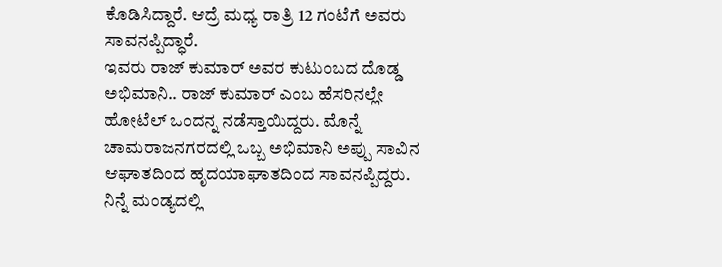ಕೊಡಿಸಿದ್ದಾರೆ. ಆದ್ರೆ ಮಧ್ಯ ರಾತ್ರಿ 12 ಗಂಟೆಗೆ ಅವರು ಸಾವನಪ್ಪಿದ್ಧಾರೆ.
ಇವರು ರಾಜ್ ಕುಮಾರ್ ಅವರ ಕುಟುಂಬದ ದೊಡ್ಡ ಅಭಿಮಾನಿ.. ರಾಜ್ ಕುಮಾರ್ ಎಂಬ ಹೆಸರಿನಲ್ಲೇ ಹೋಟೆಲ್ ಒಂದನ್ನ ನಡೆಸ್ತಾಯಿದ್ದರು. ಮೊನ್ನೆ ಚಾಮರಾಜನಗರದಲ್ಲಿ ಒಬ್ಬ ಅಭಿಮಾನಿ ಅಪ್ಪು ಸಾವಿನ ಆಘಾತದಿಂದ ಹೃದಯಾಘಾತದಿಂದ ಸಾವನಪ್ಪಿದ್ದರು. ನಿನ್ನೆ ಮಂಡ್ಯದಲ್ಲಿ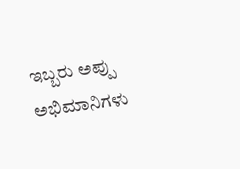ಇಬ್ಬರು ಅಪ್ಪು ಅಭಿಮಾನಿಗಳು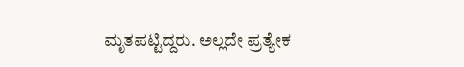ಮೃತಪಟ್ಟಿದ್ದರು. ಅಲ್ಲದೇ ಪ್ರತ್ಯೇಕ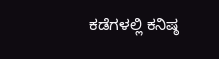ಕಡೆಗಳಲ್ಲಿ ಕನಿಷ್ಠ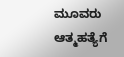ಮೂವರು ಆತ್ಮಹತ್ಯೆಗೆ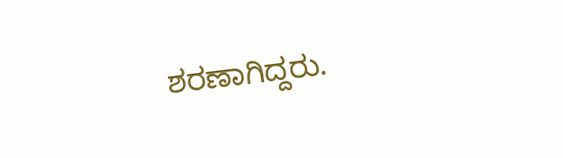ಶರಣಾಗಿದ್ದರು.